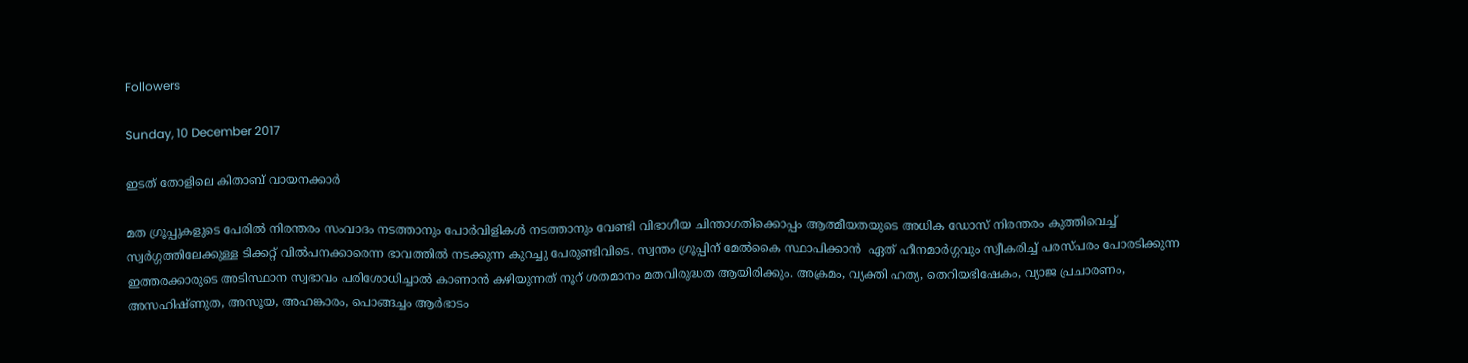Followers

Sunday, 10 December 2017

ഇടത് തോളിലെ കിതാബ് വായനക്കാര്‍

മത ഗ്രൂപ്പുകളുടെ പേരില്‍ നിരന്തരം സംവാദം നടത്താനും പോര്‍വിളികള്‍ നടത്താനും വേണ്ടി വിഭാഗീയ ചിന്താഗതിക്കൊപ്പം ആത്മീയതയുടെ അധിക ഡോസ് നിരന്തരം കുത്തിവെച്ച് സ്വര്‍ഗ്ഗത്തിലേക്കുള്ള ടിക്കറ്റ് വില്‍പനക്കാരെന്ന ഭാവത്തില്‍ നടക്കുന്ന കുറച്ചു പേരുണ്ടിവിടെ. സ്വന്തം ഗ്രൂപ്പിന് മേല്‍കൈ സ്ഥാപിക്കാന്‍  ഏത് ഹീനമാര്‍ഗ്ഗവും സ്വീകരിച്ച് പരസ്പരം പോരടിക്കുന്ന ഇത്തരക്കാരുടെ അടിസ്ഥാന സ്വഭാവം പരിശോധിച്ചാല്‍ കാണാന്‍ കഴിയുന്നത് നൂറ് ശതമാനം മതവിരുദ്ധത ആയിരിക്കും. അക്രമം, വ്യക്തി ഹത്യ, തെറിയഭിഷേകം, വ്യാജ പ്രചാരണം, അസഹിഷ്ണുത, അസൂയ, അഹങ്കാരം, പൊങ്ങച്ചം ആര്‍ഭാടം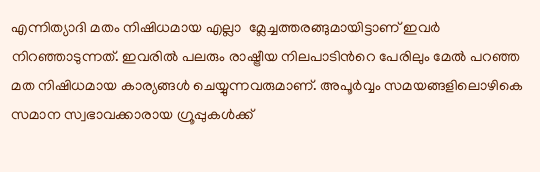എന്നിത്യാദി മതം നിഷിധമായ എല്ലാ  മ്ലേച്ചത്തരങ്ങുമായിട്ടാണ് ഇവര്‍ നിറഞ്ഞാടുന്നത്. ഇവരില്‍ പലരും രാഷ്ട്രീയ നിലപാടിന്‍റെ പേരിലും മേല്‍ പറഞ്ഞ മത നിഷിധമായ കാര്യങ്ങള്‍ ചെയ്യുന്നവരുമാണ്. അപൂര്‍വ്വം സമയങ്ങളിലൊഴികെ സമാന സ്വഭാവക്കാരായ ഗ്രൂപ്പുകള്‍ക്ക്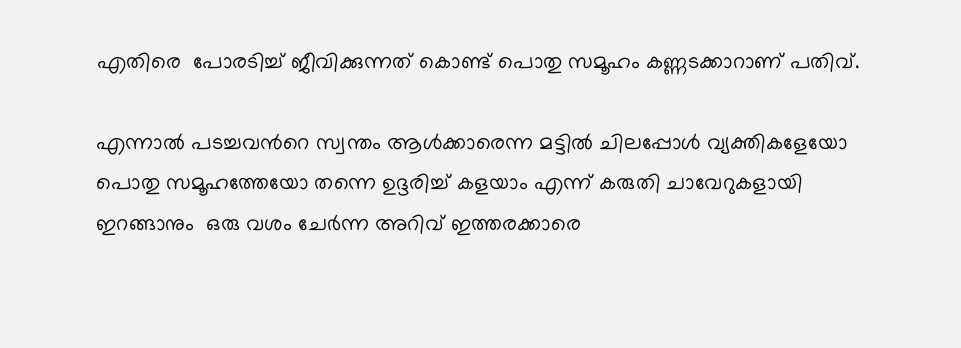എതിരെ  പോരടിച്ച് ജീവിക്കുന്നത് കൊണ്ട് പൊതു സമൂഹം കണ്ണടക്കാറാണ് പതിവ്.

എന്നാല്‍ പടച്ചവന്‍റെ സ്വന്തം ആള്‍ക്കാരെന്ന മട്ടില്‍ ചിലപ്പോള്‍ വ്യക്തികളേയോ പൊതു സമൂഹത്തേയോ തന്നെ ഉദ്ദരിച്ച് കളയാം എന്ന് കരുതി ചാവേറുകളായി ഇറങ്ങാനും  ഒരു വശം ചേര്‍ന്ന അറിവ് ഇത്തരക്കാരെ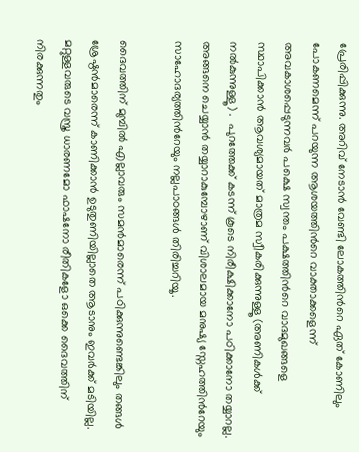പ്രേരിപ്പിക്കുന്നു. അറിവ് നേടാന്‍ വേണ്ടി ലോകത്തിന്‍റെ ഏത് കോണിലും പോകണമെന്ന് പറയുന്ന ആശയത്തിന്‍റെ വാക്താക്കളെന്ന് അവകാശപ്പെടുന്നവര്‍ പക്ഷെ സ്വന്തം പക്ഷത്തിന്‍റെ വാദമുഖങ്ങളെ സ്ഥാപിക്കാന്‍ ആവശ്യമായത് മാത്രമ സ്വീകരിക്കുന്നുള്ളൂ (അണികള്‍ക്ക് നല്‍കുന്നുള്ളൂ) .  പുറത്തേക്ക് കടന്ന് കൂടെ നിരീക്ഷിക്കാനോ പഠിക്കാനോ തയ്യാറല്ല. അങ്ങനെ ചെയ്യാന്‍ തയ്യാറാകുമ്പോഴാണ് വിശാലമായ മനുഷ്യ സ്നേഹത്തിന്‍റേയും സാഹോദര്യത്തിന്‍റേയും നല്ലപാഠങ്ങള്‍ തിരിച്ചറിയൂ.

ദൈവത്തിന് മുമ്പില്‍ എല്ലാവരും സമന്‍മാരെന്ന് പഠിക്കുന്നുണ്ടെങ്കിലും തങ്ങള്‍ ശ്രേഷ്ഠന്‍മാരെന്ന് കാണിക്കാന്‍ ഉടുതുണിയില്ലാതെ ആടാനും ഇവര്‍ക്ക് മടിയില്ല. മറ്റുള്ളവരുടെ വസ്ത്ര ധാരണമോ ഫാഷനോ രീതികളോ ഒക്കെ ദൈവത്തിന് നിരക്കുന്നതും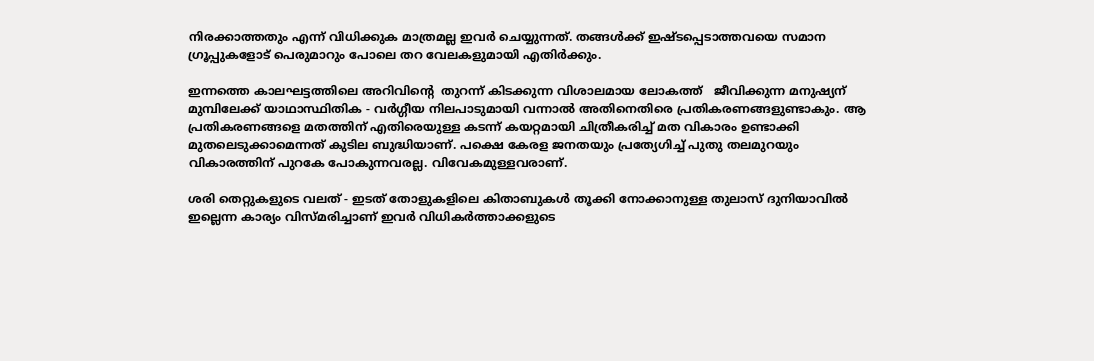നിരക്കാത്തതും എന്ന് വിധിക്കുക മാത്രമല്ല ഇവര്‍ ചെയ്യുന്നത്. തങ്ങള്‍ക്ക് ഇഷ്ടപ്പെടാത്തവയെ സമാന ഗ്രൂപ്പുകളോട് പെരുമാറും പോലെ തറ വേലകളുമായി എതിര്‍ക്കും.

ഇന്നത്തെ കാലഘട്ടത്തിലെ അറിവിന്‍റെ  തുറന്ന് കിടക്കുന്ന വിശാലമായ ലോകത്ത്   ജീവിക്കുന്ന മനുഷ്യന് മുമ്പിലേക്ക് യാഥാസ്ഥിതിക - വര്‍ഗ്ഗീയ നിലപാടുമായി വന്നാല്‍ അതിനെതിരെ പ്രതികരണങ്ങളുണ്ടാകും. ആ പ്രതികരണങ്ങളെ മതത്തിന് എതിരെയുള്ള കടന്ന് കയറ്റമായി ചിത്രീകരിച്ച് മത വികാരം ഉണ്ടാക്കി മുതലെടുക്കാമെന്നത് കുടില ബുദ്ധിയാണ്. പക്ഷെ കേരള ജനതയും പ്രത്യേഗിച്ച് പുതു തലമുറയും വികാരത്തിന് പുറകേ പോകുന്നവരല്ല. വിവേകമുള്ളവരാണ്.

ശരി തെറ്റുകളുടെ വലത് - ഇടത് തോളുകളിലെ കിതാബുകള്‍ തൂക്കി നോക്കാനുള്ള തുലാസ് ദുനിയാവില്‍ ഇല്ലെന്ന കാര്യം വിസ്മരിച്ചാണ് ഇവര്‍ വിധികര്‍ത്താക്കളുടെ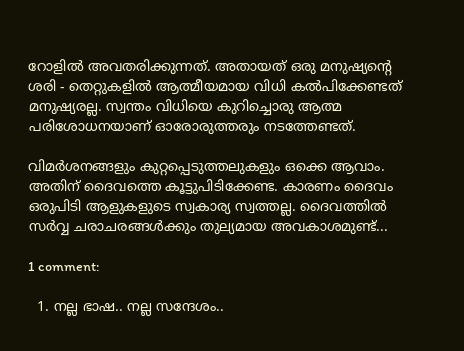റോളില്‍ അവതരിക്കുന്നത്. അതായത് ഒരു മനുഷ്യന്‍റെ ശരി - തെറ്റുകളില്‍ ആത്മീയമായ വിധി കല്‍പിക്കേണ്ടത് മനുഷ്യരല്ല. സ്വന്തം വിധിയെ കുറിച്ചൊരു ആത്മ പരിശോധനയാണ് ഓരോരുത്തരും നടത്തേണ്ടത്.

വിമര്‍ശനങ്ങളും കുറ്റപ്പെടുത്തലുകളും ഒക്കെ ആവാം. അതിന് ദൈവത്തെ കൂട്ടുപിടിക്കേണ്ട. കാരണം ദൈവം ഒരുപിടി ആളുകളുടെ സ്വകാര്യ സ്വത്തല്ല. ദൈവത്തില്‍ സര്‍വ്വ ചരാചരങ്ങള്‍ക്കും തുല്യമായ അവകാശമുണ്ട്...

1 comment:

  1. നല്ല ഭാഷ.. നല്ല സന്ദേശം..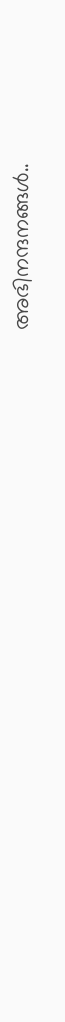അഭിനന്ദനങ്ങൾ..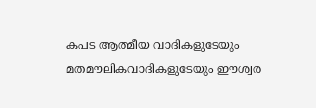കപട ആത്മീയ വാദികളുടേയും മതമൗലികവാദികളുടേയും ഈശ്വര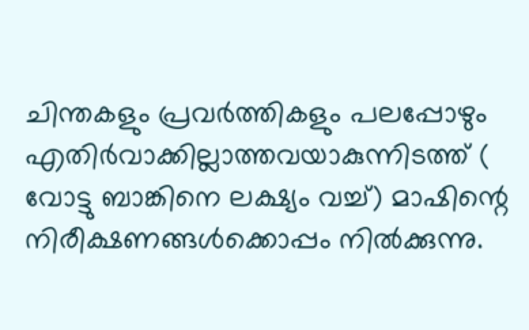ചിന്തകളും പ്രവർത്തികളും പലപ്പോഴും എതിർവാക്കില്ലാത്തവയാകുന്നിടത്ത് ( വോട്ടു ബാങ്കിനെ ലക്ഷ്യം വച്ച്) മാഷിന്റെ നിരീക്ഷണങ്ങൾക്കൊപ്പം നിൽക്കുന്നു.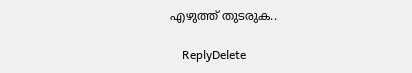എഴുത്ത് തുടരുക..

    ReplyDelete